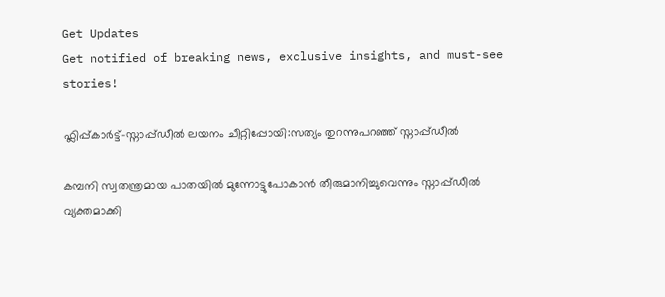Get Updates
Get notified of breaking news, exclusive insights, and must-see stories!

ഫ്ലിപ്പ്കാര്‍ട്ട്-സ്നാപ്പ്ഡീല്‍ ലയനം ചീറ്റിപ്പോയി:സത്യം തുറന്നുപറഞ്ഞ് സ്നാപ്പ്ഡീല്‍

കമ്പനി സ്വതന്ത്രമായ പാതയില്‍ മുന്നോട്ടുപോകാന്‍ തീരുമാനിച്ചുവെന്നും സ്നാപ്പ്ഡീല്‍ വ്യക്തമാക്കി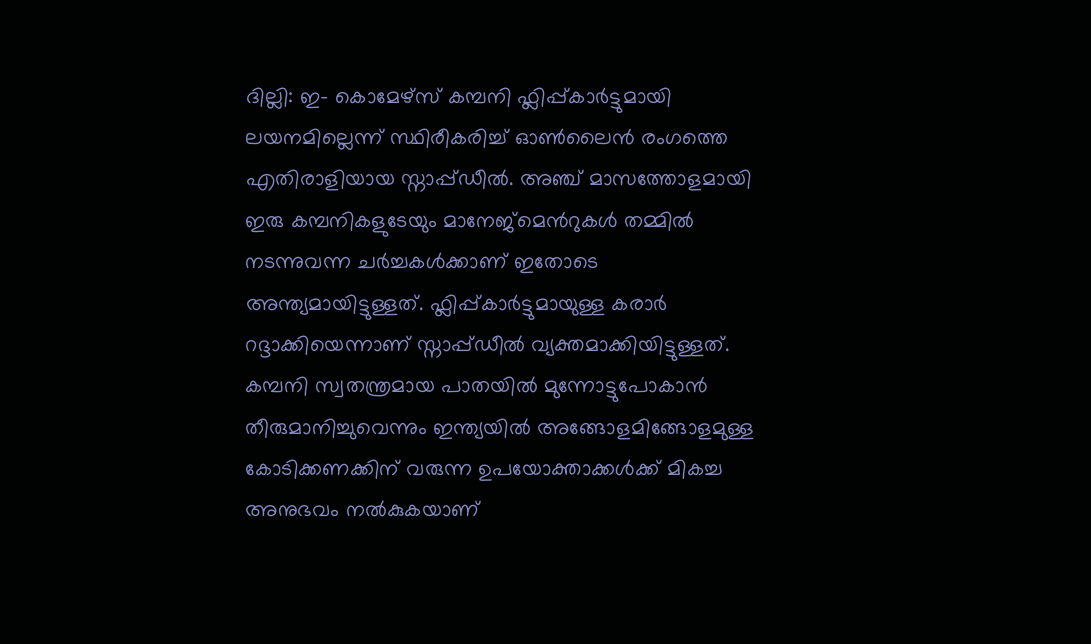ദില്ലി: ഇ- കൊമേഴ്സ് കമ്പനി ഫ്ലിപ്പ്കാര്‍ട്ടുമായി ലയനമില്ലെന്ന് സ്ഥിരീകരിച്ച് ഓണ്‍ലൈന്‍ രംഗത്തെ എതിരാളിയായ സ്നാപ്പ്ഡീല്‍. അ‍ഞ്ച് മാസത്തോളമായി ഇരു കമ്പനികളുടേയും മാനേജ്മെന്‍റുകള്‍ തമ്മില്‍ നടന്നുവന്ന ചര്‍ച്ചകള്‍ക്കാണ് ഇതോടെ അന്ത്യമായിട്ടുള്ളത്. ഫ്ലിപ്പ്കാര്‍ട്ടുമായുള്ള കരാര്‍ റദ്ദാക്കിയെന്നാണ് സ്നാപ്പ്ഡീല്‍ വ്യക്തമാക്കിയിട്ടുള്ളത്. കമ്പനി സ്വതന്ത്രമായ പാതയില്‍ മുന്നോട്ടുപോകാന്‍ തീരുമാനിച്ചുവെന്നും ഇന്ത്യയില്‍ അങ്ങോളമിങ്ങോളമുള്ള കോടിക്കണക്കിന് വരുന്ന ഉപയോക്താക്കള്‍ക്ക് മികച്ച അനുഭവം നല്‍കുകയാണ്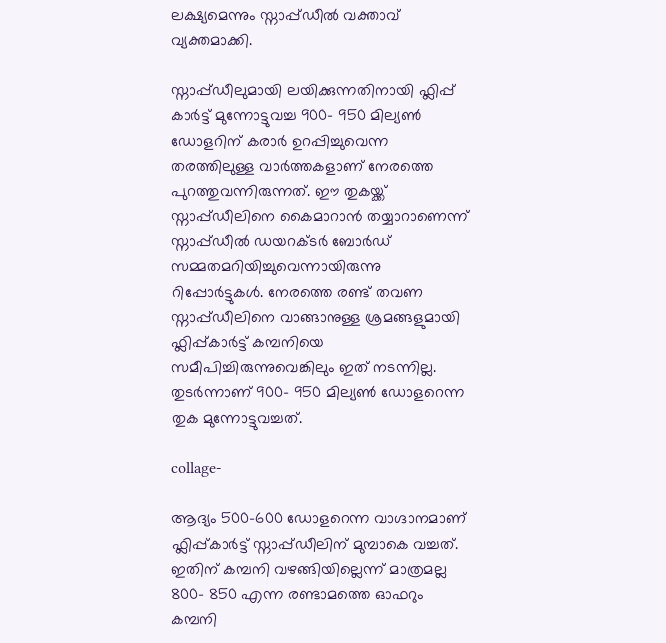ലക്ഷ്യമെന്നും സ്നാപ്പ്ഡീല്‍ വക്താവ് വ്യക്തമാക്കി.

സ്നാപ്പ്ഡീലുമായി ലയിക്കുന്നതിനായി ഫ്ലിപ്പ് കാര്‍ട്ട് മുന്നോട്ടുവച്ച 900- 950 മില്യണ്‍ ഡോളറിന് കരാര്‍ ഉറപ്പിച്ചുവെന്ന തരത്തിലുള്ള വാര്‍ത്തകളാണ് നേരത്തെ പുറത്തുവന്നിരുന്നത്. ഈ തുകയ്ക്ക് സ്നാപ്പ്ഡീലിനെ കൈമാറാന്‍ തയ്യാറാണെന്ന് സ്നാപ്പ്ഡീല്‍ ഡയറക്ടര്‍ ബോര്‍ഡ‍് സമ്മതമറിയിച്ചുവെന്നായിരുന്നു റിപ്പോര്‍ട്ടുകള്‍. നേരത്തെ രണ്ട് തവണ സ്നാപ്പ്ഡീലിനെ വാങ്ങാനുള്ള ശ്രമങ്ങളുമായി ഫ്ലിപ്പ്കാര്‍ട്ട് കമ്പനിയെ സമീപിച്ചിരുന്നുവെങ്കിലും ഇത് നടന്നില്ല. തുടര്‍ന്നാണ് 900- 950 മില്യണ്‍ ഡോളറെന്ന തുക മുന്നോട്ടുവച്ചത്.

collage-

ആദ്യം 500-600 ഡോളറെന്ന വാഗ്ദാനമാണ് ഫ്ലിപ്പ്കാര്‍ട്ട് സ്നാപ്പ്ഡീലിന് മുമ്പാകെ വച്ചത്. ഇതിന് കമ്പനി വഴങ്ങിയില്ലെന്ന് മാത്രമല്ല 800- 850 എന്ന രണ്ടാമത്തെ ഓഫറും കമ്പനി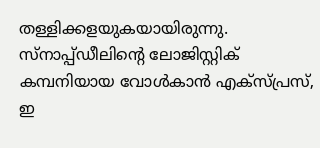തള്ളിക്കളയുകയായിരുന്നു. സ്നാപ്പ്ഡീലിന്‍റെ ലോജിസ്റ്റിക് കമ്പനിയായ വോള്‍കാന്‍ എക്സ്പ്രസ്, ഇ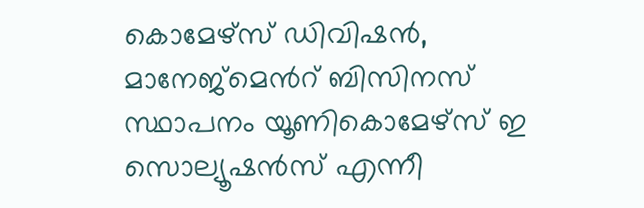കൊമേഴ്സ് ഡിവിഷന്‍, മാനേജ്മെന്‍റ് ബിസിനസ് സ്ഥാപനം യൂണികൊമേഴ്സ് ഇ സൊല്യൂഷന്‍സ് എന്നീ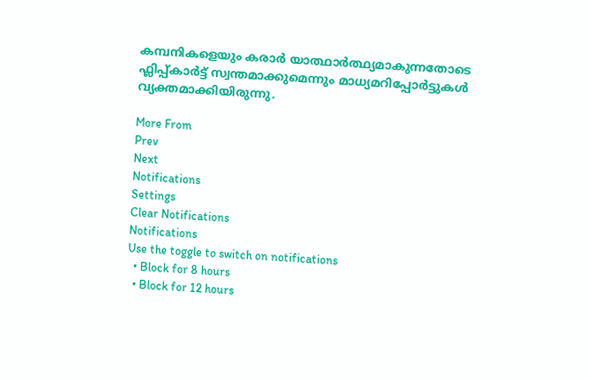കമ്പനികളെയും കരാര്‍ യാത്ഥാര്‍ത്ഥ്യമാകുന്നതോടെ ഫ്ലിപ്പ്കാര്‍ട്ട് സ്വന്തമാക്കുമെന്നും മാധ്യമറിപ്പോര്‍ട്ടുകള്‍ വ്യക്തമാക്കിയിരുന്നു.

More From
Prev
Next
Notifications
Settings
Clear Notifications
Notifications
Use the toggle to switch on notifications
  • Block for 8 hours
  • Block for 12 hours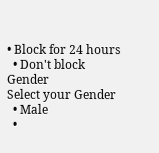• Block for 24 hours
  • Don't block
Gender
Select your Gender
  • Male
  •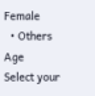Female
  • Others
Age
Select your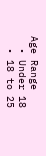Age Range
  • Under 18
  • 18 to 25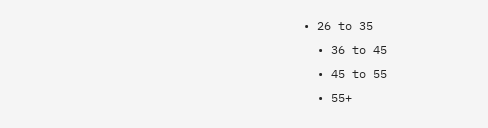• 26 to 35
  • 36 to 45
  • 45 to 55
  • 55+